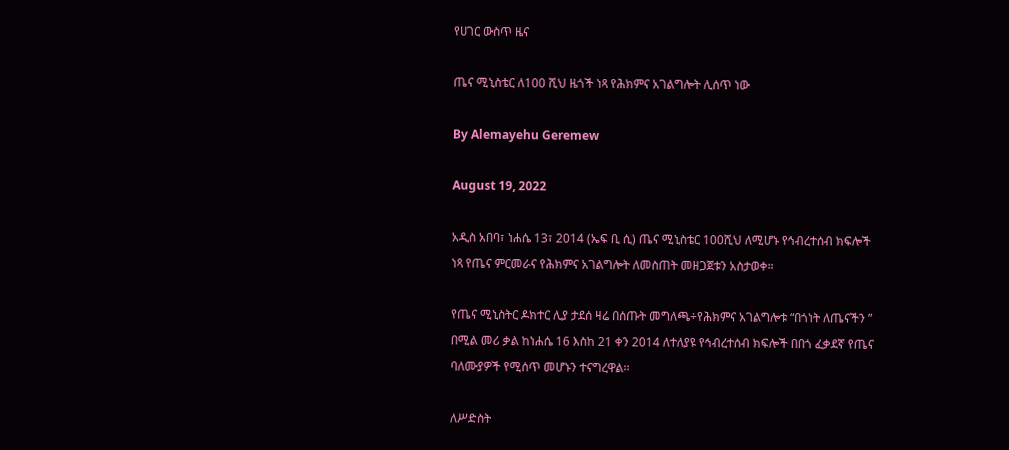የሀገር ውስጥ ዜና

ጤና ሚኒስቴር ለ100 ሺህ ዜጎች ነጻ የሕክምና አገልግሎት ሊሰጥ ነው

By Alemayehu Geremew

August 19, 2022

አዲስ አበባ፣ ነሐሴ 13፣ 2014 (ኤፍ ቢ ሲ) ጤና ሚኒስቴር 100ሺህ ለሚሆኑ የኅብረተሰብ ክፍሎች ነጻ የጤና ምርመራና የሕክምና አገልግሎት ለመስጠት መዘጋጀቱን አስታወቀ።

የጤና ሚኒስትር ዶክተር ሊያ ታደሰ ዛሬ በሰጡት መግለጫ÷የሕክምና አገልግሎቱ “በጎነት ለጤናችን ” በሚል መሪ ቃል ከነሐሴ 16 እስከ 21 ቀን 2014 ለተለያዩ የኅብረተሰብ ክፍሎች በበጎ ፈቃደኛ የጤና ባለሙያዎች የሚሰጥ መሆኑን ተናግረዋል፡፡

ለሥድስት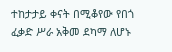ተከታታይ ቀናት በሚቆየው የበጎ ፈቃድ ሥራ አቅመ ደካማ ለሆኑ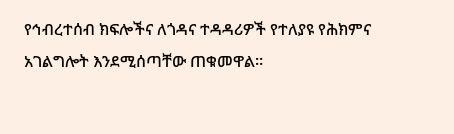የኅብረተሰብ ክፍሎችና ለጎዳና ተዳዳሪዎች የተለያዩ የሕክምና አገልግሎት እንደሚሰጣቸው ጠቁመዋል።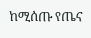ከሚሰጡ የጤና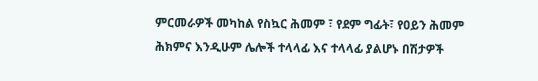ምርመራዎች መካከል የስኳር ሕመም ፣ የደም ግፊት፣ የዐይን ሕመም ሕክምና እንዲሁም ሌሎች ተላላፊ እና ተላላፊ ያልሆኑ በሽታዎች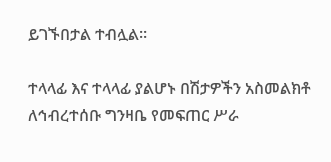ይገኙበታል ተብሏል።

ተላላፊ እና ተላላፊ ያልሆኑ በሽታዎችን አስመልክቶ ለኅብረተሰቡ ግንዛቤ የመፍጠር ሥራ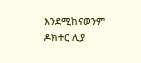እንደሚከናወንም ዶክተር ሊያ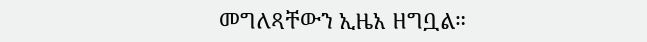መግለጻቸውን ኢዜአ ዘግቧል።